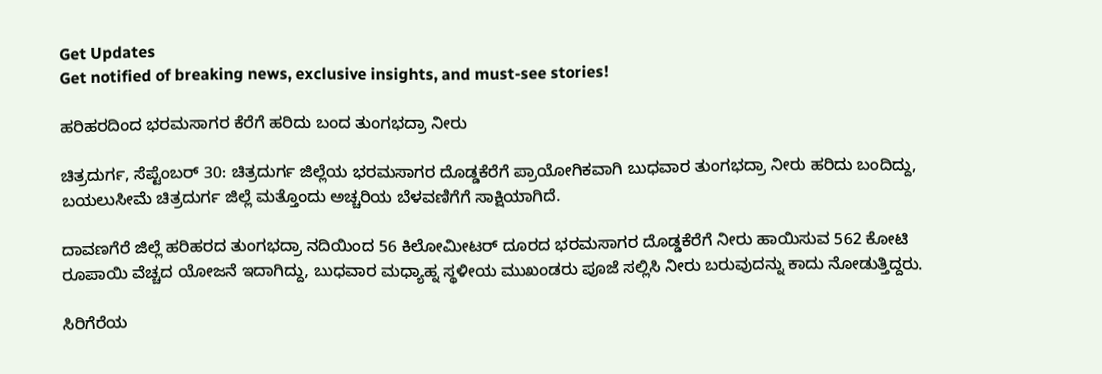Get Updates
Get notified of breaking news, exclusive insights, and must-see stories!

ಹರಿಹರದಿಂದ ಭರಮಸಾಗರ ಕೆರೆಗೆ ಹರಿದು ಬಂದ ತುಂಗಭದ್ರಾ ನೀರು

ಚಿತ್ರದುರ್ಗ, ಸೆಪ್ಟೆಂಬರ್ 30: ಚಿತ್ರದುರ್ಗ ಜಿಲ್ಲೆಯ ಭರಮಸಾಗರ ದೊಡ್ಡಕೆರೆಗೆ ಪ್ರಾಯೋಗಿಕವಾಗಿ ಬುಧವಾರ ತುಂಗಭದ್ರಾ ನೀರು ಹರಿದು ಬಂದಿದ್ದು, ಬಯಲುಸೀಮೆ ಚಿತ್ರದುರ್ಗ ಜಿಲ್ಲೆ ಮತ್ತೊಂದು ಅಚ್ಚರಿಯ ಬೆಳವಣಿಗೆಗೆ ಸಾಕ್ಷಿಯಾಗಿದೆ.

ದಾವಣಗೆರೆ ಜಿಲ್ಲೆ ಹರಿಹರದ ತುಂಗಭದ್ರಾ ನದಿಯಿಂದ 56 ಕಿಲೋಮೀಟರ್ ದೂರದ ಭರಮಸಾಗರ ದೊಡ್ಡಕೆರೆಗೆ ನೀರು ಹಾಯಿಸುವ 562 ಕೋಟಿ ರೂಪಾಯಿ ವೆಚ್ಚದ ಯೋಜನೆ ಇದಾಗಿದ್ದು, ಬುಧವಾರ ಮಧ್ಯಾಹ್ನ ಸ್ಥಳೀಯ ಮುಖಂಡರು ಪೂಜೆ ಸಲ್ಲಿಸಿ ನೀರು ಬರುವುದನ್ನು ಕಾದು ನೋಡುತ್ತಿದ್ದರು.

ಸಿರಿಗೆರೆಯ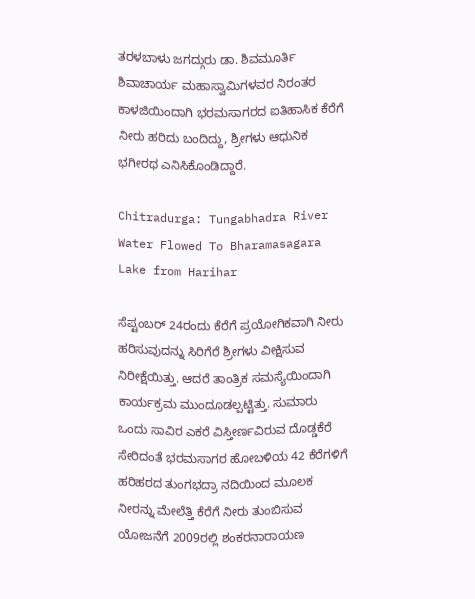ತರಳಬಾಳು ಜಗದ್ಗುರು ಡಾ. ಶಿವಮೂರ್ತಿ ಶಿವಾಚಾರ್ಯ ಮಹಾಸ್ವಾಮಿಗಳವರ ನಿರಂತರ ಕಾಳಜಿಯಿಂದಾಗಿ ಭರಮಸಾಗರದ ಐತಿಹಾಸಿಕ ಕೆರೆಗೆ ನೀರು ಹರಿದು ಬಂದಿದ್ದು, ಶ್ರೀಗಳು ಆಧುನಿಕ ಭಗೀರಥ ಎನಿಸಿಕೊಂಡಿದ್ದಾರೆ.

Chitradurga: Tungabhadra River Water Flowed To Bharamasagara Lake from Harihar

ಸೆಪ್ಟಂಬರ್ 24ರಂದು ಕೆರೆಗೆ ಪ್ರಯೋಗಿಕವಾಗಿ ನೀರು ಹರಿಸುವುದನ್ನು ಸಿರಿಗೆರೆ ಶ್ರೀಗಳು ವೀಕ್ಷಿಸುವ ನಿರೀಕ್ಷೆಯಿತ್ತು. ಆದರೆ ತಾಂತ್ರಿಕ ಸಮಸ್ಯೆಯಿಂದಾಗಿ ಕಾರ್ಯಕ್ರಮ ಮುಂದೂಡಲ್ಪಟ್ಟಿತ್ತು. ಸುಮಾರು ಒಂದು ಸಾವಿರ ಎಕರೆ ವಿಸ್ತೀರ್ಣವಿರುವ ದೊಡ್ಡಕೆರೆ ಸೇರಿದಂತೆ ಭರಮಸಾಗರ ಹೋಬಳಿಯ 42 ಕೆರೆಗಳಿಗೆ ಹರಿಹರದ ತುಂಗಭದ್ರಾ ನದಿಯಿಂದ ಮೂಲಕ ನೀರನ್ನು ಮೇಲೆತ್ತಿ ಕೆರೆಗೆ ನೀರು ತುಂಬಿಸುವ ಯೋಜನೆಗೆ 2009ರಲ್ಲಿ ಶಂಕರನಾರಾಯಣ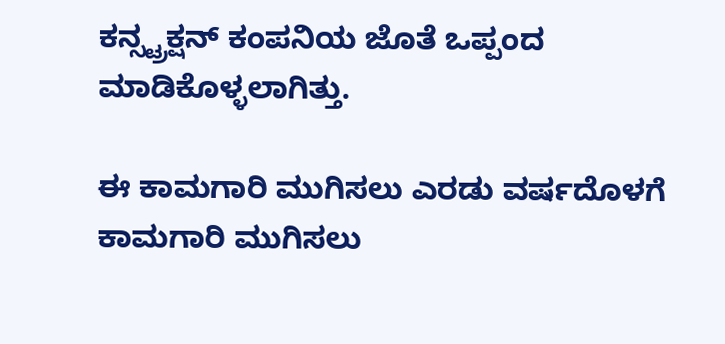ಕನ್ಸ್ಟ್ರಕ್ಷನ್ ಕಂಪನಿಯ ಜೊತೆ ಒಪ್ಪಂದ ಮಾಡಿಕೊಳ್ಳಲಾಗಿತ್ತು.

ಈ ಕಾಮಗಾರಿ ಮುಗಿಸಲು ಎರಡು ವರ್ಷದೊಳಗೆ ಕಾಮಗಾರಿ ಮುಗಿಸಲು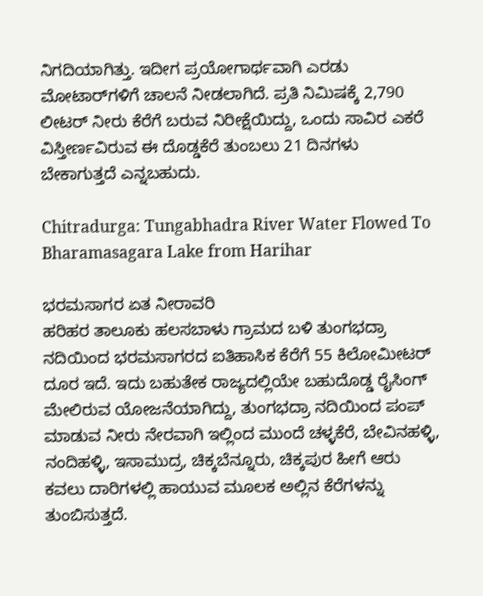ನಿಗದಿಯಾಗಿತ್ತು. ಇದೀಗ ಪ್ರಯೋಗಾರ್ಥವಾಗಿ ಎರಡು ಮೋಟಾರ್‌ಗಳಿಗೆ ಚಾಲನೆ ನೀಡಲಾಗಿದೆ. ಪ್ರತಿ ನಿಮಿಷಕ್ಕೆ 2,790 ಲೀಟರ್ ನೀರು ಕೆರೆಗೆ ಬರುವ ನಿರೀಕ್ಷೆಯಿದ್ದು, ಒಂದು ಸಾವಿರ ಎಕರೆ ವಿಸ್ತೀರ್ಣವಿರುವ ಈ ದೊಡ್ಡಕೆರೆ ತುಂಬಲು 21 ದಿನಗಳು ಬೇಕಾಗುತ್ತದೆ ಎನ್ನಬಹುದು.

Chitradurga: Tungabhadra River Water Flowed To Bharamasagara Lake from Harihar

ಭರಮಸಾಗರ ಏತ ನೀರಾವರಿ
ಹರಿಹರ ತಾಲೂಕು ಹಲಸಬಾಳು ಗ್ರಾಮದ ಬಳಿ ತುಂಗಭದ್ರಾ ನದಿಯಿಂದ ಭರಮಸಾಗರದ ಐತಿಹಾಸಿಕ ಕೆರೆಗೆ 55 ಕಿಲೋಮೀಟರ್ ದೂರ ಇದೆ. ಇದು ಬಹುತೇಕ ರಾಜ್ಯದಲ್ಲಿಯೇ ಬಹುದೊಡ್ಡ ರೈಸಿಂಗ್ ಮೇಲಿರುವ ಯೋಜನೆಯಾಗಿದ್ದು, ತುಂಗಭದ್ರಾ ನದಿಯಿಂದ ಪಂಪ್ ಮಾಡುವ ನೀರು ನೇರವಾಗಿ ಇಲ್ಲಿಂದ ಮುಂದೆ ಚಳ್ಳಕೆರೆ, ಬೇವಿನಹಳ್ಳಿ, ನಂದಿಹಳ್ಳಿ, ಇಸಾಮುದ್ರ, ಚಿಕ್ಕಬೆನ್ನೂರು, ಚಿಕ್ಕಪುರ ಹೀಗೆ ಆರು ಕವಲು ದಾರಿಗಳಲ್ಲಿ ಹಾಯುವ ಮೂಲಕ ಅಲ್ಲಿನ ಕೆರೆಗಳನ್ನು ತುಂಬಿಸುತ್ತದೆ.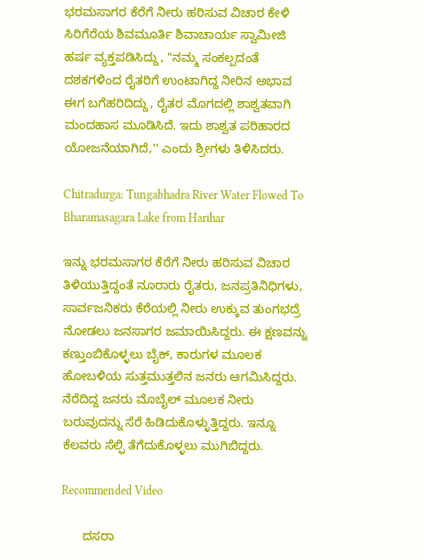ಭರಮಸಾಗರ ಕೆರೆಗೆ ನೀರು ಹರಿಸುವ ವಿಚಾರ ಕೇಳಿ ಸಿರಿಗೆರೆಯ ಶಿವಮೂರ್ತಿ ಶಿವಾಚಾರ್ಯ ಸ್ವಾಮೀಜಿ ಹರ್ಷ ವ್ಯಕ್ತಪಡಿಸಿದ್ದು, "ನಮ್ಮ ಸಂಕಲ್ಪದಂತೆ ದಶಕಗಳಿಂದ ರೈತರಿಗೆ ಉಂಟಾಗಿದ್ದ ನೀರಿನ ಅಭಾವ ಈಗ ಬಗೆಹರಿದಿದ್ದು, ರೈತರ ಮೊಗದಲ್ಲಿ ಶಾಶ್ವತವಾಗಿ ಮಂದಹಾಸ ಮೂಡಿಸಿದೆ. ಇದು ಶಾಶ್ವತ ಪರಿಹಾರದ ಯೋಜನೆಯಾಗಿದೆ,'' ಎಂದು ಶ್ರೀಗಳು ತಿಳಿಸಿದರು.

Chitradurga: Tungabhadra River Water Flowed To Bharamasagara Lake from Harihar

ಇನ್ನು ಭರಮಸಾಗರ ಕೆರೆಗೆ ನೀರು ಹರಿಸುವ ವಿಚಾರ ತಿಳಿಯುತ್ತಿದ್ದಂತೆ ನೂರಾರು ರೈತರು, ಜನಪ್ರತಿನಿಧಿಗಳು, ಸಾರ್ವಜನಿಕರು ಕೆರೆಯಲ್ಲಿ ನೀರು ಉಕ್ಕುವ ತುಂಗಭದ್ರೆ ನೋಡಲು ಜನಸಾಗರ ಜಮಾಯಿಸಿದ್ದರು. ಈ ಕ್ಷಣವನ್ನು ಕಣ್ತುಂಬಿಕೊಳ್ಳಲು ಬೈಕ್, ಕಾರುಗಳ ಮೂಲಕ ಹೋಬಳಿಯ ಸುತ್ತಮುತ್ತಲಿನ ಜನರು ಆಗಮಿಸಿದ್ದರು. ನೆರೆದಿದ್ದ ಜನರು ಮೊಬೈಲ್ ಮೂಲಕ ನೀರು ಬರುವುದನ್ನು ಸೆರೆ ಹಿಡಿದುಕೊಳ್ಳುತ್ತಿದ್ದರು. ಇನ್ನೂ ಕೆಲವರು ಸೆಲ್ಫಿ ತೆಗೆದುಕೊಳ್ಳಲು ಮುಗಿಬಿದ್ದರು.

Recommended Video

      ದಸರಾ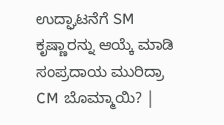ಉದ್ಘಾಟನೆಗೆ SM ಕೃಷ್ಣಾರನ್ನು ಆಯ್ಕೆ ಮಾಡಿ ಸಂಪ್ರದಾಯ ಮುರಿದ್ರಾ CM ಬೊಮ್ಮಾಯಿ? |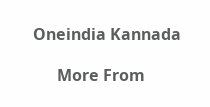Oneindia Kannada

      More From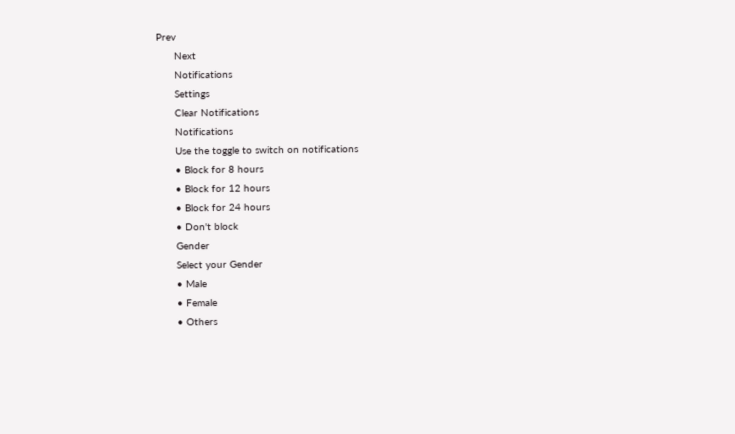Prev
      Next
      Notifications
      Settings
      Clear Notifications
      Notifications
      Use the toggle to switch on notifications
      • Block for 8 hours
      • Block for 12 hours
      • Block for 24 hours
      • Don't block
      Gender
      Select your Gender
      • Male
      • Female
      • Others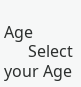Age
      Select your Age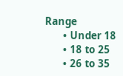Range
      • Under 18
      • 18 to 25
      • 26 to 35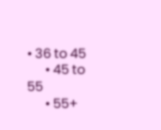• 36 to 45
      • 45 to 55
      • 55+